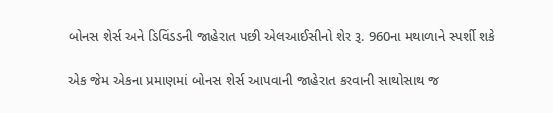બોનસ શેર્સ અને ડિવિંડડની જાહેરાત પછી એલઆઈસીનો શેર રૂ. 960ના મથાળાને સ્પર્શી શકે

એક જેમ એકના પ્રમાણમાં બોનસ શેર્સ આપવાની જાહેરાત કરવાની સાથોસાથ જ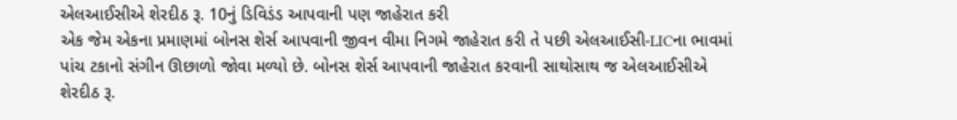એલઆઈસીએ શેરદીઠ રૂ. 10નું ડિવિડંડ આપવાની પણ જાહેરાત કરી
એક જેમ એકના પ્રમાણમાં બોનસ શેર્સ આપવાની જીવન વીમા નિગમે જાહેરાત કરી તે પછી એલઆઈસી-LICના ભાવમાં પાંચ ટકાનો સંગીન ઊછાળો જોવા મળ્યો છે. બોનસ શેર્સ આપવાની જાહેરાત કરવાની સાથોસાથ જ એલઆઈસીએ શેરદીઠ રૂ.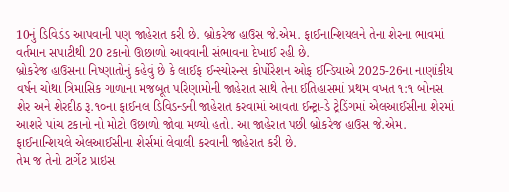10નું ડિવિડંડ આપવાની પણ જાહેરાત કરી છે. બ્રોકરેજ હાઉસ જે.એમ. ફાઈનાન્શિયલને તેના શેરના ભાવમાં વર્તમાન સપાટીથી 20 ટકાનો ઊછાળો આવવાની સંભાવના દેખાઈ રહી છે.
બ્રોકરેજ હાઉસના નિષ્ણાતોનું કહેવું છે કે લાઈફ ઈન્સ્યોરન્સ કોર્પોરેશન ઓફ ઈન્ડિયાએ 2025-26ના નાણાંકીય વર્ષન ચોથા ત્રિમાસિક ગાળાના મજબૂત પરિણામોની જાહેરાત સાથે તેના ઈતિહાસમાં પ્રથમ વખત ૧:૧ બોનસ શેર અને શેરદીઠ રૂ.૧૦ના ફાઈનલ ડિવિડન્ડની જાહેરાત કરવામાં આવતા ઈન્ટ્રા-ડે ટ્રેડિંગમાં એલઆઈસીના શેરમાં આશરે પાંચ ટકાનો નો મોટો ઉછાળો જોવા મળ્યો હતો. આ જાહેરાત પછી બ્રોકરેજ હાઉસ જે.એમ. ફાઈનાન્શિયલે એલઆઈસીના શેર્સમાં લેવાલી કરવાની જાહેરાત કરી છે.
તેમ જ તેનો ટાર્ગેટ પ્રાઇસ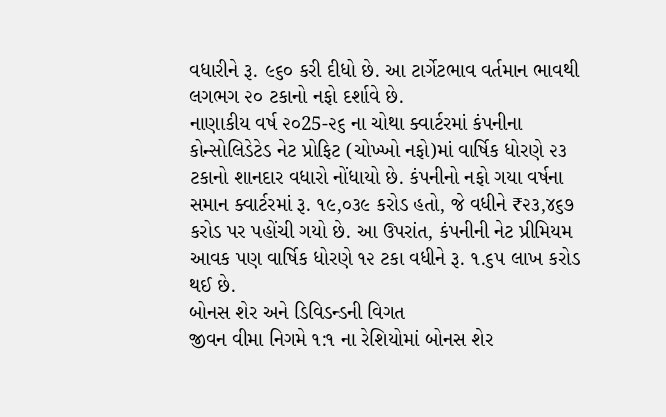વધારીને રૂ. ૯૬૦ કરી દીધો છે. આ ટાર્ગેટભાવ વર્તમાન ભાવથી લગભગ ૨૦ ટકાનો નફો દર્શાવે છે.
નાણાકીય વર્ષ ૨૦25-૨૬ ના ચોથા ક્વાર્ટરમાં કંપનીના કોન્સોલિડેટેડ નેટ પ્રોફિટ (ચોખ્ખો નફો)માં વાર્ષિક ધોરણે ૨૩ ટકાનો શાનદાર વધારો નોંધાયો છે. કંપનીનો નફો ગયા વર્ષના સમાન ક્વાર્ટરમાં રૂ. ૧૯,૦૩૯ કરોડ હતો, જે વધીને ₹૨૩,૪૬૭ કરોડ પર પહોંચી ગયો છે. આ ઉપરાંત, કંપનીની નેટ પ્રીમિયમ આવક પણ વાર્ષિક ધોરણે ૧૨ ટકા વધીને રૂ. ૧.૬૫ લાખ કરોડ થઈ છે.
બોનસ શેર અને ડિવિડન્ડની વિગત
જીવન વીમા નિગમે ૧:૧ ના રેશિયોમાં બોનસ શેર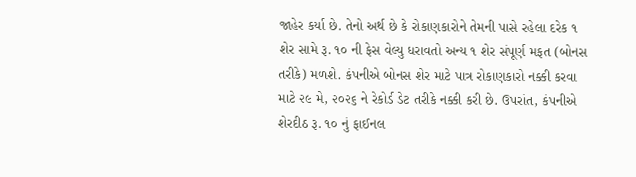જાહેર કર્યા છે. તેનો અર્થ છે કે રોકાણકારોને તેમની પાસે રહેલા દરેક ૧ શેર સામે રૂ. ૧૦ ની ફેસ વેલ્યુ ધરાવતો અન્ય ૧ શેર સંપૂર્ણ મફત (બોનસ તરીકે) મળશે. કંપનીએ બોનસ શેર માટે પાત્ર રોકાણકારો નક્કી કરવા માટે ૨૯ મે, ૨૦૨૬ ને રેકોર્ડ ડેટ તરીકે નક્કી કરી છે. ઉપરાંત, કંપનીએ શેરદીઠ રૂ. ૧૦ નું ફાઈનલ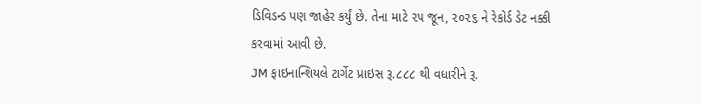ડિવિડન્ડ પણ જાહેર કર્યું છે. તેના માટે ૨૫ જૂન, ૨૦૨૬ ને રેકોર્ડ ડેટ નક્કી કરવામાં આવી છે.
JM ફાઇનાન્શિયલે ટાર્ગેટ પ્રાઇસ રૂ.૮૮૮ થી વધારીને રૂ.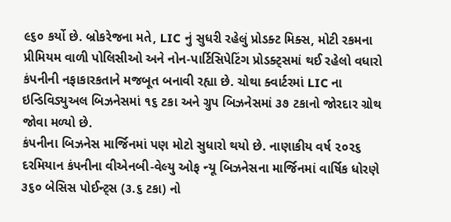૯૬૦ કર્યો છે. બ્રોકરેજના મતે, LIC નું સુધરી રહેલું પ્રોડક્ટ મિક્સ, મોટી રકમના પ્રીમિયમ વાળી પોલિસીઓ અને નોન-પાર્ટિસિપેટિંગ પ્રોડક્ટ્સમાં થઈ રહેલો વધારો કંપનીની નફાકારકતાને મજબૂત બનાવી રહ્યા છે. ચોથા ક્વાર્ટરમાં LIC ના ઇન્ડિવિડ્યુઅલ બિઝનેસમાં ૧૬ ટકા અને ગ્રુપ બિઝનેસમાં ૩૭ ટકાનો જોરદાર ગ્રોથ જોવા મળ્યો છે.
કંપનીના બિઝનેસ માર્જિનમાં પણ મોટો સુધારો થયો છે. નાણાકીય વર્ષ ૨૦૨૬ દરમિયાન કંપનીના વીએનબી-વેલ્યુ ઓફ ન્યૂ બિઝનેસના માર્જિનમાં વાર્ષિક ધોરણે ૩૬૦ બેસિસ પોઈન્ટ્સ (૩.૬ ટકા) નો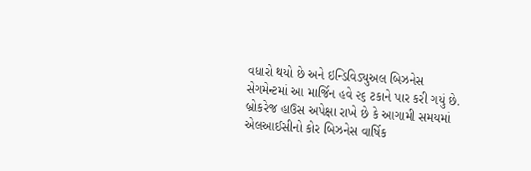વધારો થયો છે અને ઇન્ડિવિડ્યુઅલ બિઝનેસ સેગમેન્ટમાં આ માર્જિન હવે ૨૬ ટકાને પાર કરી ગયું છે.
બ્રોકરેજ હાઉસ અપેક્ષા રાખે છે કે આગામી સમયમાં એલઆઈસીનો કોર બિઝનેસ વાર્ષિક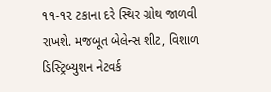૧૧-૧૨ ટકાના દરે સ્થિર ગ્રોથ જાળવી રાખશે. મજબૂત બેલેન્સ શીટ, વિશાળ ડિસ્ટ્રિબ્યુશન નેટવર્ક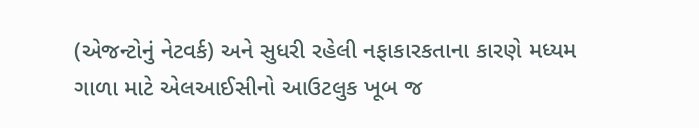(એજન્ટોનું નેટવર્ક) અને સુધરી રહેલી નફાકારકતાના કારણે મધ્યમ ગાળા માટે એલઆઈસીનો આઉટલુક ખૂબ જ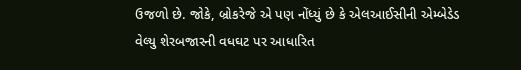ઉજળો છે. જોકે, બ્રોકરેજે એ પણ નોંધ્યું છે કે એલઆઈસીની એમ્બેડેડ વેલ્યુ શેરબજારની વધઘટ પર આધારિત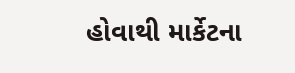હોવાથી માર્કેટના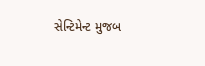સેન્ટિમેન્ટ મુજબ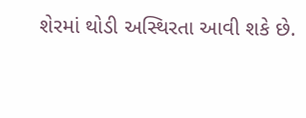શેરમાં થોડી અસ્થિરતા આવી શકે છે.